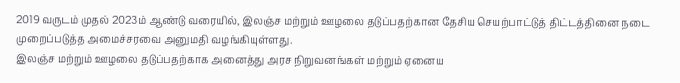2019 வருடம் முதல் 2023ம் ஆண்டு வரையில், இலஞ்ச மற்றும் ஊழலை தடுப்பதற்கான தேசிய செயற்பாட்டுத் திட்டத்தினை நடை முறைப்படுத்த அமைச்சரவை அனுமதி வழங்கியுள்ளது.
இலஞ்ச மற்றும் ஊழலை தடுப்பதற்காக அனைத்து அரச நிறுவனங்கள் மற்றும் ஏனைய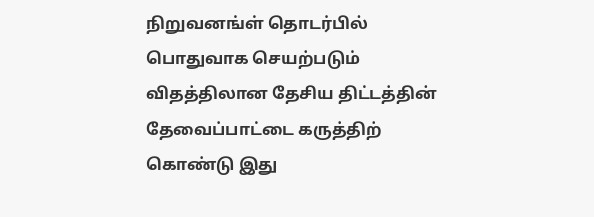நிறுவனங்ள் தொடர்பில் பொதுவாக செயற்படும் விதத்திலான தேசிய திட்டத்தின் தேவைப்பாட்டை கருத்திற் கொண்டு இது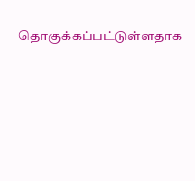தொகுக்கப்பட்டுள்ளதாக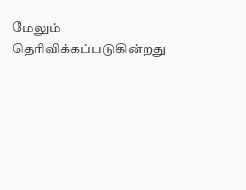மேலும் தெரிவிக்கப்படுகின்றது